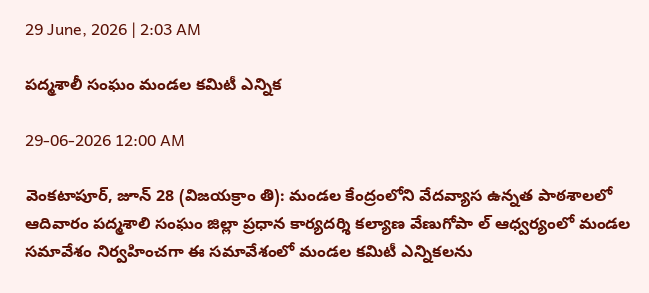29 June, 2026 | 2:03 AM

పద్మశాలీ సంఘం మండల కమిటీ ఎన్నిక

29-06-2026 12:00 AM

వెంకటాపూర్, జూన్ 28 (విజయక్రాం తి): మండల కేంద్రంలోని వేదవ్యాస ఉన్నత పాఠశాలలో ఆదివారం పద్మశాలి సంఘం జిల్లా ప్రధాన కార్యదర్శి కల్యాణ వేణుగోపా ల్ ఆధ్వర్యంలో మండల సమావేశం నిర్వహించగా ఈ సమావేశంలో మండల కమిటీ ఎన్నికలను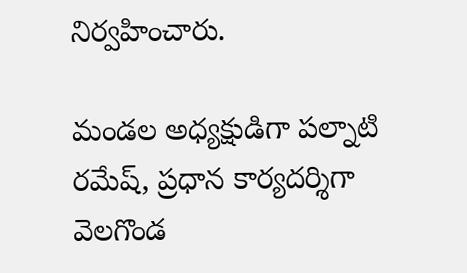నిర్వహించారు.

మండల అధ్యక్షుడిగా పల్నాటి రమేష్, ప్రధాన కార్యదర్శిగా వెలగొండ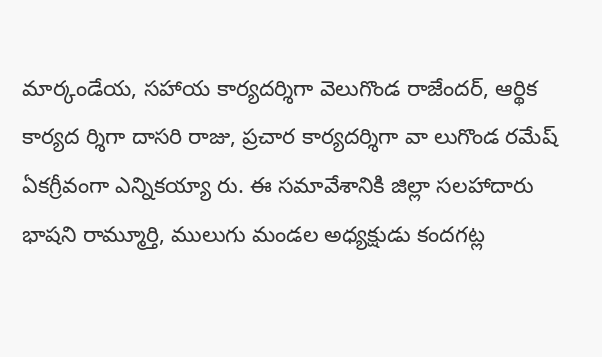మార్కండేయ, సహాయ కార్యదర్శిగా వెలుగొండ రాజేందర్, ఆర్థిక కార్యద ర్శిగా దాసరి రాజు, ప్రచార కార్యదర్శిగా వా లుగొండ రమేష్ ఏకగ్రీవంగా ఎన్నికయ్యా రు. ఈ సమావేశానికి జిల్లా సలహాదారు భాషని రామ్మూర్తి, ములుగు మండల అధ్యక్షుడు కందగట్ల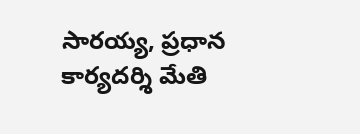సారయ్య, ప్రధాన కార్యదర్శి మేతి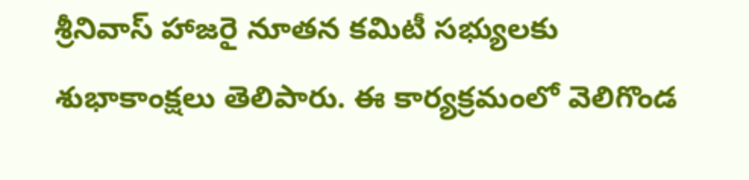శ్రీనివాస్ హాజరై నూతన కమిటీ సభ్యులకు శుభాకాంక్షలు తెలిపారు. ఈ కార్యక్రమంలో వెలిగొండ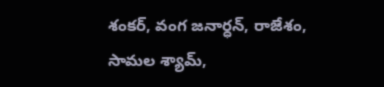శంకర్, వంగ జనార్ధన్, రాజేశం, సామల శ్యామ్,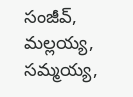సంజీవ్, మల్లయ్య, సమ్మయ్య,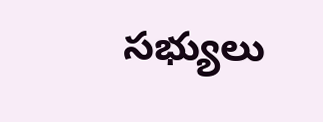సభ్యులు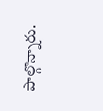పాల్గొన్నారు.